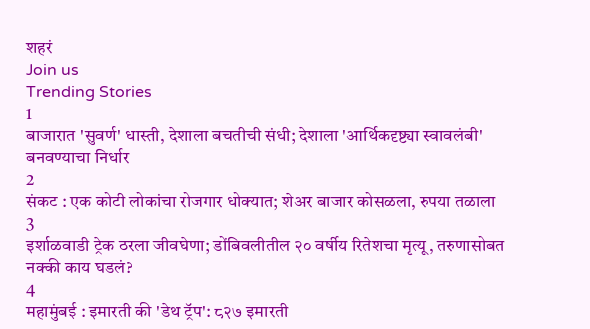शहरं
Join us
Trending Stories
1
बाजारात 'सुवर्ण' धास्ती, देशाला बचतीची संधी; देशाला 'आर्थिकदृष्ट्या स्वावलंबी' बनवण्याचा निर्धार
2
संकट : एक कोटी लोकांचा रोजगार धोक्यात; शेअर बाजार कोसळला, रुपया तळाला
3
इर्शाळवाडी ट्रेक ठरला जीवघेणा; डोंबिवलीतील २० वर्षीय रितेशचा मृत्यू, तरुणासोबत नक्की काय घडलं?
4
महामुंबई : इमारती की 'डेथ ट्रॅप': ८२७ इमारती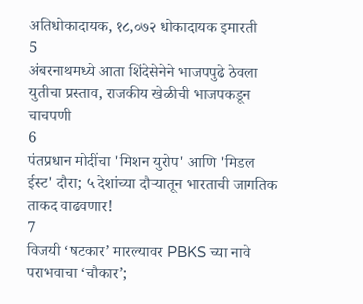अतिधोकादायक, १८,०७२ धोकादायक इमारती
5
अंबरनाथमध्ये आता शिंदेसेनेने भाजपपुढे ठेवला युतीचा प्रस्ताव, राजकीय खेळीची भाजपकडून चाचपणी
6
पंतप्रधान मोदींचा 'मिशन युरोप' आणि 'मिडल ईस्ट' दौरा; ५ देशांच्या दौऱ्यातून भारताची जागतिक ताकद वाढवणार!
7
विजयी ‘षटकार’ मारल्यावर PBKS च्या नावे पराभवाचा ‘चौकार’;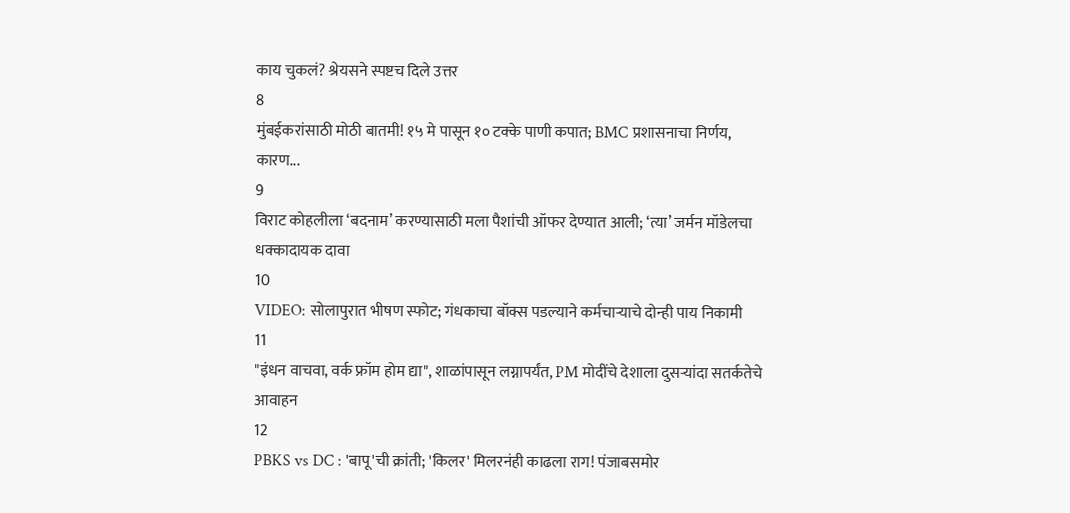काय चुकलं? श्रेयसने स्पष्टच दिले उत्तर
8
मुंबईकरांसाठी मोठी बातमी! १५ मे पासून १० टक्के पाणी कपात; BMC प्रशासनाचा निर्णय, कारण...
9
विराट कोहलीला ‘बदनाम’ करण्यासाठी मला पैशांची ऑफर देण्यात आली; ‘त्या’ जर्मन मॉडेलचा धक्कादायक दावा
10
VIDEO: सोलापुरात भीषण स्फोट; गंधकाचा बॉक्स पडल्याने कर्मचाऱ्याचे दोन्ही पाय निकामी
11
"इंधन वाचवा, वर्क फ्रॉम होम द्या", शाळांपासून लग्नापर्यंत, PM मोदींचे देशाला दुसऱ्यांदा सतर्कतेचे आवाहन
12
PBKS vs DC : 'बापू'ची क्रांती; 'किलर' मिलरनंही काढला राग! पंजाबसमोर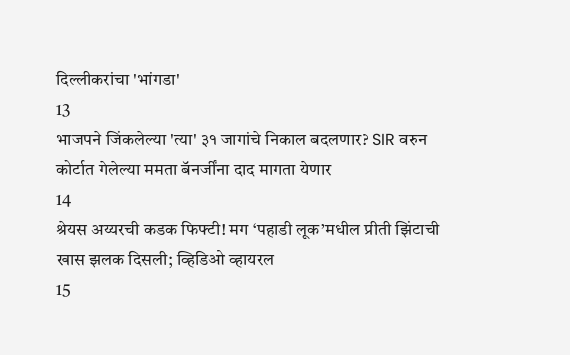दिल्लीकरांचा 'भांगडा'
13
भाजपने जिंकलेल्या 'त्या' ३१ जागांचे निकाल बदलणार? SIR वरुन कोर्टात गेलेल्या ममता बॅनर्जींना दाद मागता येणार
14
श्रेयस अय्यरची कडक फिफ्टी! मग ‘पहाडी लूक’मधील प्रीती झिंटाची खास झलक दिसली; व्हिडिओ व्हायरल
15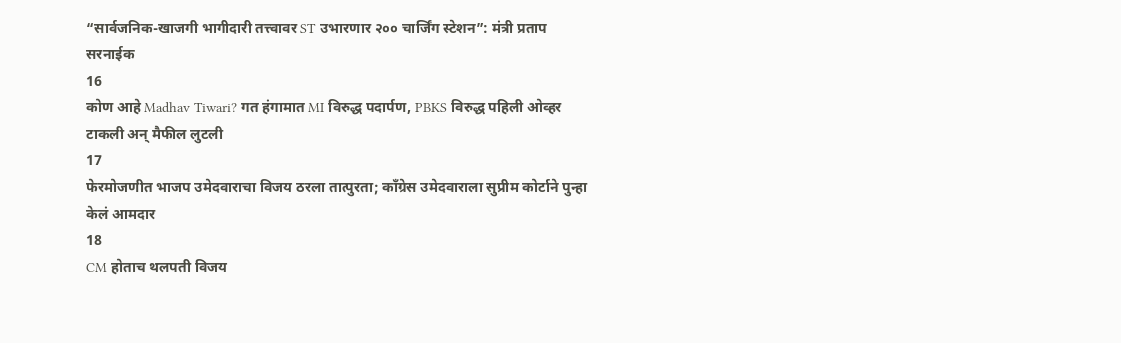“सार्वजनिक-खाजगी भागीदारी तत्त्वावर ST उभारणार २०० चार्जिंग स्टेशन”: मंत्री प्रताप सरनाईक
16
कोण आहे Madhav Tiwari? गत हंगामात MI विरुद्ध पदार्पण, PBKS विरुद्ध पहिली ओव्हर टाकली अन् मैफील लुटली
17
फेरमोजणीत भाजप उमेदवाराचा विजय ठरला तात्पुरता; काँग्रेस उमेदवाराला सुप्रीम कोर्टाने पुन्हा केलं आमदार
18
CM होताच थलपती विजय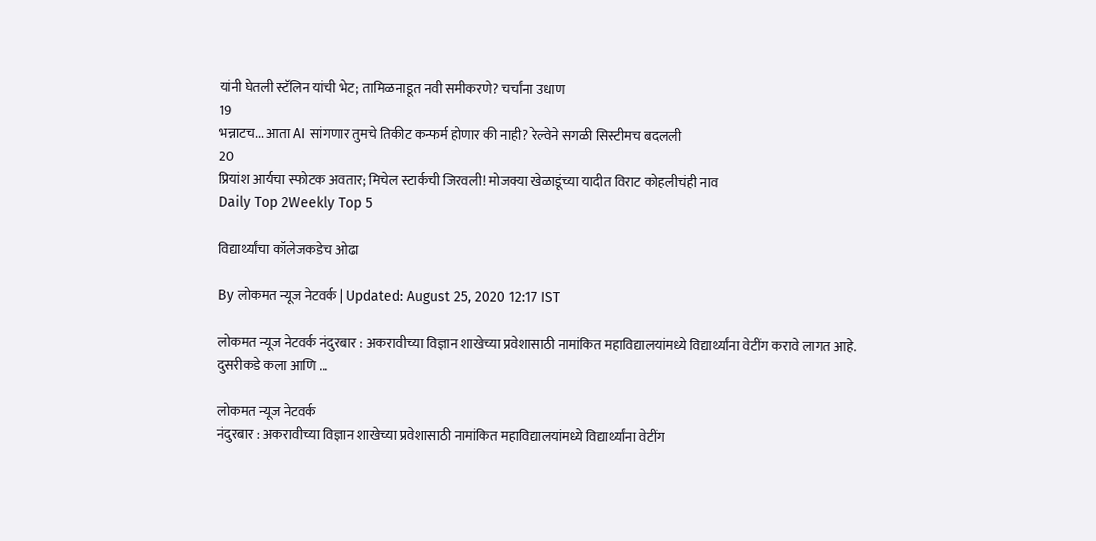यांनी घेतली स्टॅलिन यांची भेट; तामिळनाडूत नवी समीकरणे? चर्चांना उधाण
19
भन्नाटच... आता AI सांगणार तुमचे तिकीट कन्फर्म होणार की नाही? रेल्वेने सगळी सिस्टीमच बदलली
20
प्रियांश आर्यचा स्फोटक अवतार; मिचेल स्टार्कची जिरवली! मोजक्या खेळाडूंच्या यादीत विराट कोहलीचंही नाव
Daily Top 2Weekly Top 5

विद्यार्थ्यांचा कॉलेजकडेच ओढा

By लोकमत न्यूज नेटवर्क | Updated: August 25, 2020 12:17 IST

लोकमत न्यूज नेटवर्क नंदुरबार : अकरावीच्या विज्ञान शाखेच्या प्रवेशासाठी नामांकित महाविद्यालयांमध्ये विद्यार्थ्यांना वेटींग करावे लागत आहे. दुसरीकडे कला आणि ...

लोकमत न्यूज नेटवर्क
नंदुरबार : अकरावीच्या विज्ञान शाखेच्या प्रवेशासाठी नामांकित महाविद्यालयांमध्ये विद्यार्थ्यांना वेटींग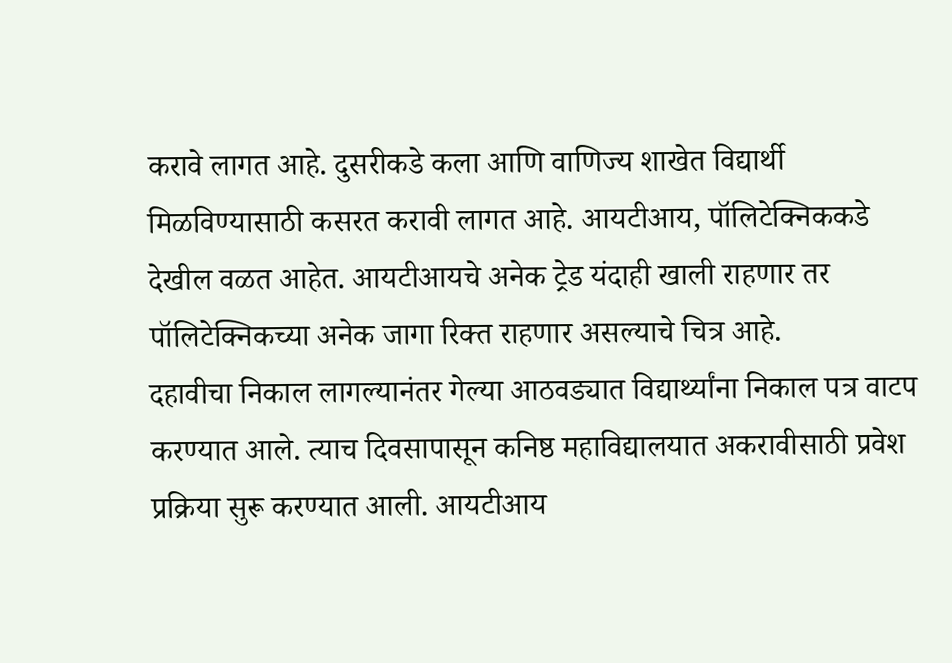करावे लागत आहे. दुसरीकडे कला आणि वाणिज्य शाखेत विद्यार्थी मिळविण्यासाठी कसरत करावी लागत आहे. आयटीआय, पॉलिटेक्निककडे देखील वळत आहेत. आयटीआयचे अनेक ट्रेड यंदाही खाली राहणार तर पॉलिटेक्निकच्या अनेक जागा रिक्त राहणार असल्याचे चित्र आहे.
दहावीचा निकाल लागल्यानंतर गेल्या आठवड्यात विद्यार्थ्यांना निकाल पत्र वाटप करण्यात आले. त्याच दिवसापासून कनिष्ठ महाविद्यालयात अकरावीसाठी प्रवेश प्रक्रिया सुरू करण्यात आली. आयटीआय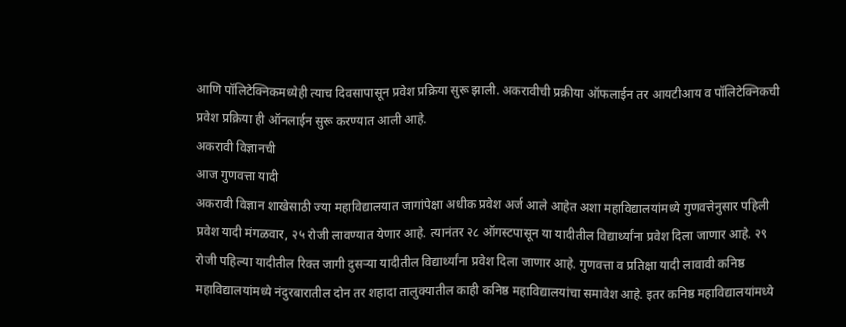आणि पॉलिटेक्निकमध्येही त्याच दिवसापासून प्रवेश प्रक्रिया सुरू झाली. अकरावीची प्रक्रीया ऑफलाईन तर आयटीआय व पॉलिटेक्निकची प्रवेश प्रक्रिया ही ऑनलाईन सुरू करण्यात आली आहे.
अकरावी विज्ञानची
आज गुणवत्ता यादी
अकरावी विज्ञान शाखेसाठी ज्या महाविद्यालयात जागांपेक्षा अधीक प्रवेश अर्ज आले आहेत अशा महाविद्यालयांमध्ये गुणवत्तेनुसार पहिली प्रवेश यादी मंगळवार, २५ रोजी लावण्यात येणार आहे. त्यानंतर २८ ऑगस्टपासून या यादीतील विद्यार्थ्यांना प्रवेश दिला जाणार आहे. २९ रोजी पहिल्या यादीतील रिक्त जागी दुसऱ्या यादीतील विद्यार्थ्यांना प्रवेश दिला जाणार आहे. गुणवत्ता व प्रतिक्षा यादी लावावी कनिष्ठ महाविद्यालयांमध्ये नंदुरबारातील दोन तर शहादा तालुक्यातील काही कनिष्ठ महाविद्यालयांचा समावेश आहे. इतर कनिष्ठ महाविद्यालयांमध्ये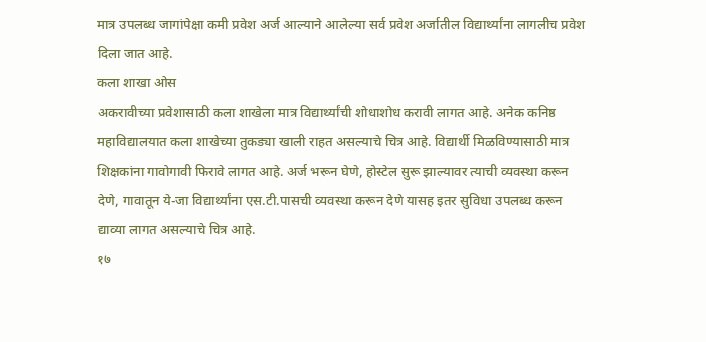मात्र उपलब्ध जागांपेक्षा कमी प्रवेश अर्ज आल्याने आलेल्या सर्व प्रवेश अर्जातील विद्यार्थ्यांना लागलीच प्रवेश दिला जात आहे.
कला शाखा ओस
अकरावीच्या प्रवेशासाठी कला शाखेला मात्र विद्यार्थ्यांची शोधाशोध करावी लागत आहे. अनेक कनिष्ठ महाविद्यालयात कला शाखेच्या तुकड्या खाली राहत असल्याचे चित्र आहे. विद्यार्थी मिळविण्यासाठी मात्र शिक्षकांना गावोगावी फिरावे लागत आहे. अर्ज भरून घेणे, होस्टेल सुरू झाल्यावर त्याची व्यवस्था करून देणे, गावातून ये-जा विद्यार्थ्यांना एस.टी.पासची व्यवस्था करून देणे यासह इतर सुविधा उपलब्ध करून द्याव्या लागत असल्याचे चित्र आहे.
१७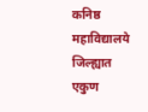कनिष्ठ महाविद्यालये
जिल्ह्यात एकुण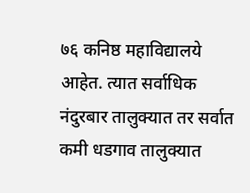७६ कनिष्ठ महाविद्यालये आहेत. त्यात सर्वाधिक नंदुरबार तालुक्यात तर सर्वात कमी धडगाव तालुक्यात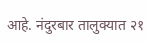आहे. नंदुरबार तालुक्यात २१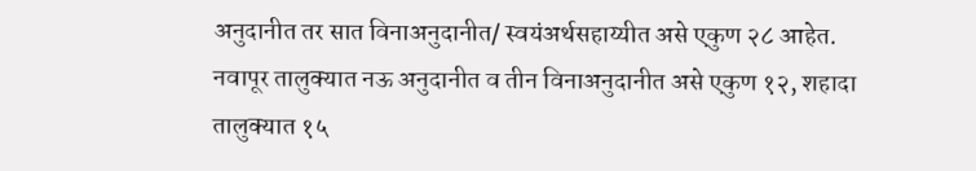अनुदानीत तर सात विनाअनुदानीत/ स्वयंअर्थसहाय्यीत असे एकुण २८ आहेत.
नवापूर तालुक्यात नऊ अनुदानीत व तीन विनाअनुदानीत असे एकुण १२, शहादा तालुक्यात १५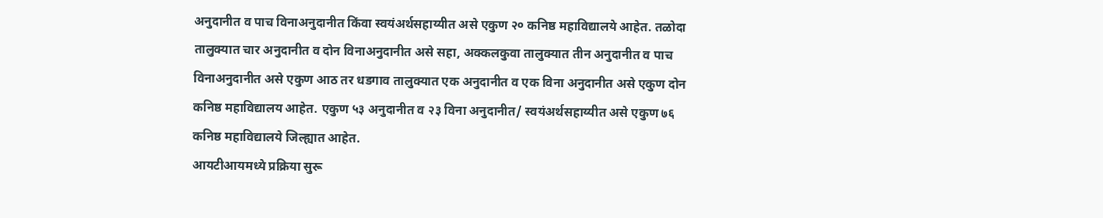अनुदानीत व पाच विनाअनुदानीत किंवा स्वयंअर्थसहाय्यीत असे एकुण २० कनिष्ठ महाविद्यालये आहेत. तळोदा तालुक्यात चार अनुदानीत व दोन विनाअनुदानीत असे सहा, अक्कलकुवा तालुक्यात तीन अनुदानीत व पाच विनाअनुदानीत असे एकुण आठ तर धडगाव तालुक्यात एक अनुदानीत व एक विना अनुदानीत असे एकुण दोन कनिष्ठ महाविद्यालय आहेत. एकुण ५३ अनुदानीत व २३ विना अनुदानीत/ स्वयंअर्थसहाय्यीत असे एकुण ७६ कनिष्ठ महाविद्यालये जिल्ह्यात आहेत.
आयटीआयमध्ये प्रक्रिया सुरू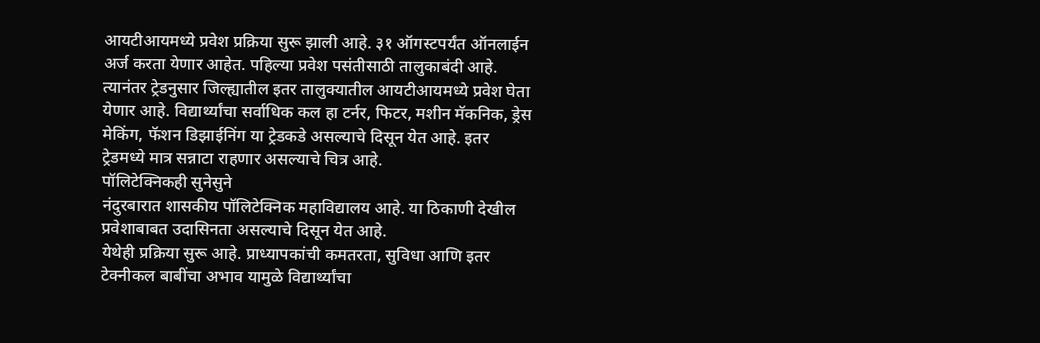आयटीआयमध्ये प्रवेश प्रक्रिया सुरू झाली आहे. ३१ ऑगस्टपर्यंत ऑनलाईन अर्ज करता येणार आहेत. पहिल्या प्रवेश पसंतीसाठी तालुकाबंदी आहे. त्यानंतर ट्रेडनुसार जिल्ह्यातील इतर तालुक्यातील आयटीआयमध्ये प्रवेश घेता येणार आहे. विद्यार्थ्यांचा सर्वाधिक कल हा टर्नर, फिटर, मशीन मॅकनिक, ड्रेस मेकिंग, फॅशन डिझाईनिंग या ट्रेडकडे असल्याचे दिसून येत आहे. इतर ट्रेडमध्ये मात्र सन्नाटा राहणार असल्याचे चित्र आहे.
पॉलिटेक्निकही सुनेसुने
नंदुरबारात शासकीय पॉलिटेक्निक महाविद्यालय आहे. या ठिकाणी देखील प्रवेशाबाबत उदासिनता असल्याचे दिसून येत आहे.
येथेही प्रक्रिया सुरू आहे. प्राध्यापकांची कमतरता, सुविधा आणि इतर टेक्नीकल बाबींचा अभाव यामुळे विद्यार्थ्यांचा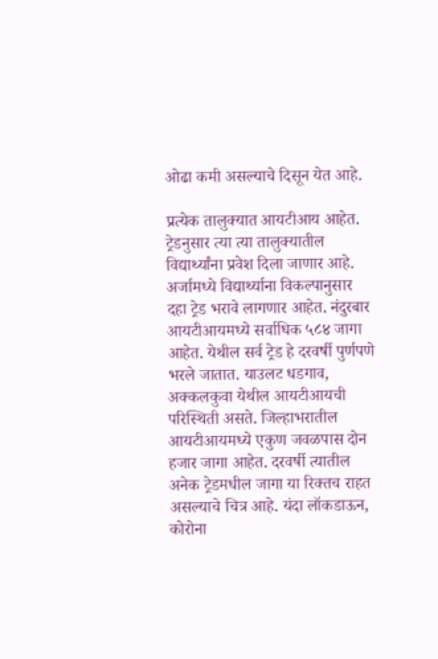ओढा कमी असल्याचे दिसून येत आहे.

प्रत्येक तालुक्यात आयटीआय आहेत. ट्रेडनुसार त्या त्या तालुक्यातील विद्यार्थ्यांना प्रवेश दिला जाणार आहे. अर्जामध्ये विद्यार्थ्याना विकल्पानुसार दहा ट्रेड भरावे लागणार आहेत. नंदुरबार आयटीआयमध्ये सर्वाधिक ५८४ जागा आहेत. येथील सर्व ट्रेड हे दरवर्षी पुर्णपणे भरले जातात. याउलट धडगाव, अक्कलकुवा येथील आयटीआयची परिस्थिती असते. जिल्हाभरातील आयटीआयमध्ये एकुण जवळपास दोन हजार जागा आहेत. दरवर्षी त्यातील अनेक ट्रेडमधील जागा या रिक्तच राहत असल्याचे चित्र आहे. यंदा लॉकडाऊन, कोरोना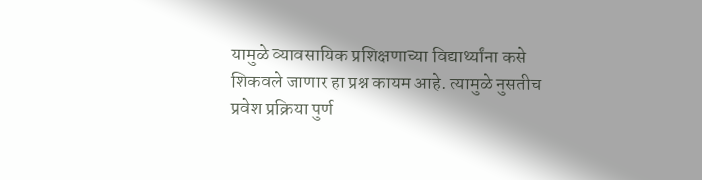यामुळे व्यावसायिक प्रशिक्षणाच्या विद्यार्थ्यांना कसे शिकवले जाणार हा प्रश्न कायम आहे. त्यामुळे नुसतीच प्रवेश प्रक्रिया पुर्ण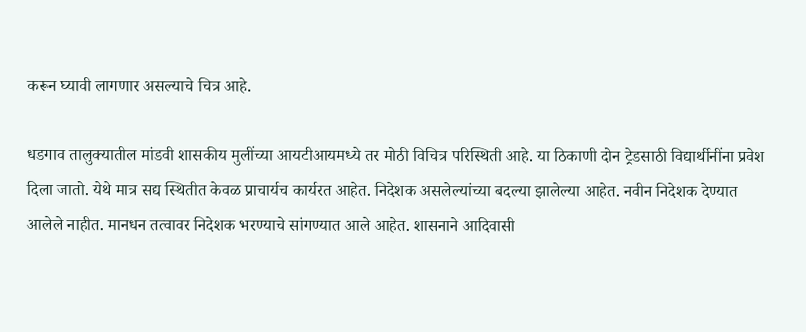करून घ्यावी लागणार असल्याचे चित्र आहे.

धडगाव तालुक्यातील मांडवी शासकीय मुलींच्या आयटीआयमध्ये तर मोठी विचित्र परिस्थिती आहे. या ठिकाणी दोन ट्रेडसाठी विद्यार्थीनींना प्रवेश दिला जातो. येथे मात्र सद्य स्थितीत केवळ प्राचार्यच कार्यरत आहेत. निदेशक असलेल्यांच्या बदल्या झालेल्या आहेत. नवीन निदेशक देण्यात आलेले नाहीत. मानधन तत्वावर निदेशक भरण्याचे सांगण्यात आले आहेत. शासनाने आदिवासी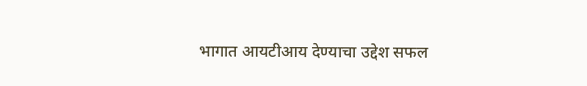भागात आयटीआय देण्याचा उद्देश सफल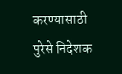करण्यासाठी पुरेसे निदेशक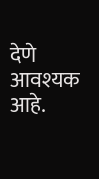देणे आवश्यक आहे.